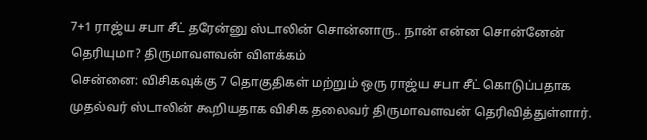7+1 ராஜ்ய சபா சீட் தரேன்னு ஸ்டாலின் சொன்னாரு.. நான் என்ன சொன்னேன் தெரியுமா? திருமாவளவன் விளக்கம்
சென்னை: விசிகவுக்கு 7 தொகுதிகள் மற்றும் ஒரு ராஜ்ய சபா சீட் கொடுப்பதாக முதல்வர் ஸ்டாலின் கூறியதாக விசிக தலைவர் திருமாவளவன் தெரிவித்துள்ளார்.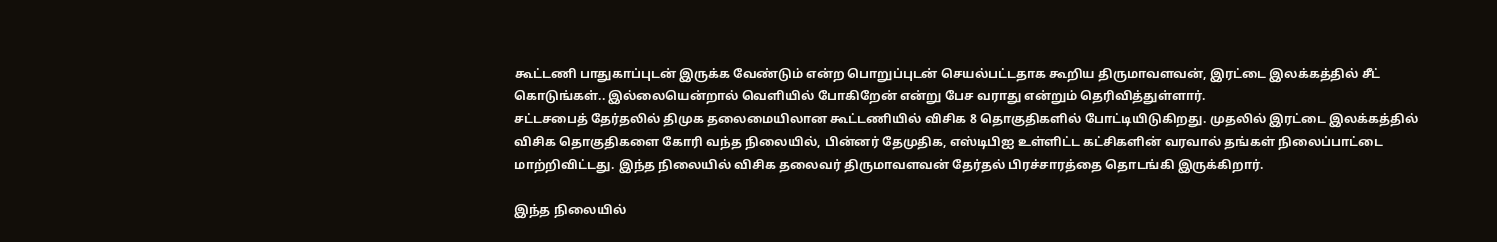கூட்டணி பாதுகாப்புடன் இருக்க வேண்டும் என்ற பொறுப்புடன் செயல்பட்டதாக கூறிய திருமாவளவன், இரட்டை இலக்கத்தில் சீட் கொடுங்கள்.. இல்லையென்றால் வெளியில் போகிறேன் என்று பேச வராது என்றும் தெரிவித்துள்ளார்.
சட்டசபைத் தேர்தலில் திமுக தலைமையிலான கூட்டணியில் விசிக 8 தொகுதிகளில் போட்டியிடுகிறது. முதலில் இரட்டை இலக்கத்தில் விசிக தொகுதிகளை கோரி வந்த நிலையில், பின்னர் தேமுதிக, எஸ்டிபிஐ உள்ளிட்ட கட்சிகளின் வரவால் தங்கள் நிலைப்பாட்டை மாற்றிவிட்டது. இந்த நிலையில் விசிக தலைவர் திருமாவளவன் தேர்தல் பிரச்சாரத்தை தொடங்கி இருக்கிறார்.

இந்த நிலையில்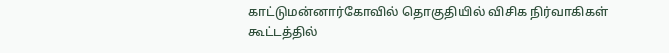காட்டுமன்னார்கோவில் தொகுதியில் விசிக நிர்வாகிகள் கூட்டத்தில்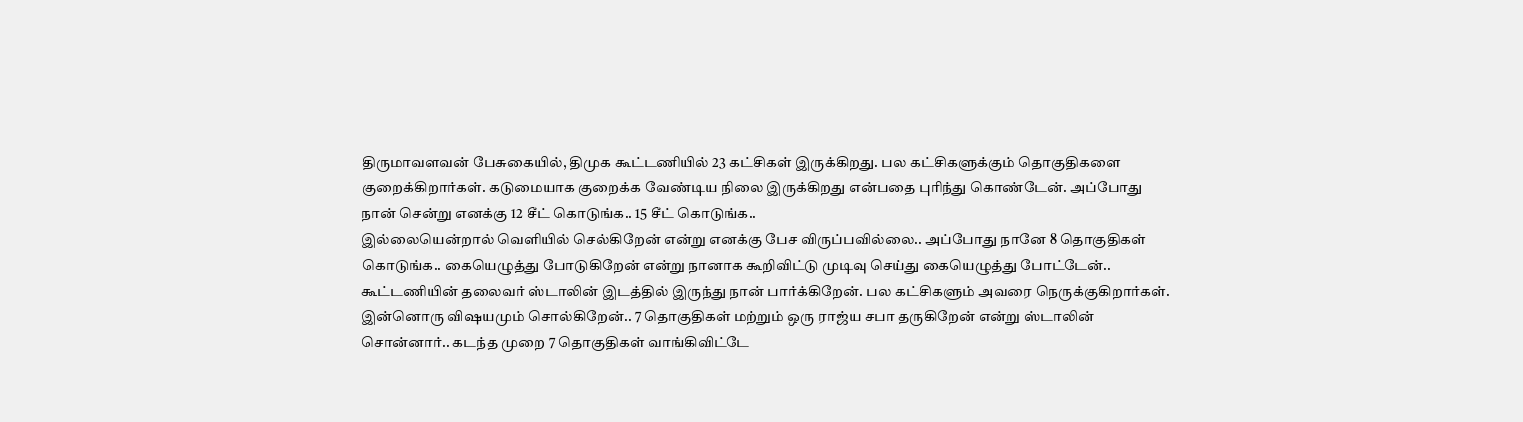திருமாவளவன் பேசுகையில், திமுக கூட்டணியில் 23 கட்சிகள் இருக்கிறது. பல கட்சிகளுக்கும் தொகுதிகளை குறைக்கிறார்கள். கடுமையாக குறைக்க வேண்டிய நிலை இருக்கிறது என்பதை புரிந்து கொண்டேன். அப்போது நான் சென்று எனக்கு 12 சீட் கொடுங்க.. 15 சீட் கொடுங்க..
இல்லையென்றால் வெளியில் செல்கிறேன் என்று எனக்கு பேச விருப்பவில்லை.. அப்போது நானே 8 தொகுதிகள் கொடுங்க.. கையெழுத்து போடுகிறேன் என்று நானாக கூறிவிட்டு முடிவு செய்து கையெழுத்து போட்டேன்.. கூட்டணியின் தலைவர் ஸ்டாலின் இடத்தில் இருந்து நான் பார்க்கிறேன். பல கட்சிகளும் அவரை நெருக்குகிறார்கள்.
இன்னொரு விஷயமும் சொல்கிறேன்.. 7 தொகுதிகள் மற்றும் ஒரு ராஜ்ய சபா தருகிறேன் என்று ஸ்டாலின் சொன்னார்.. கடந்த முறை 7 தொகுதிகள் வாங்கிவிட்டே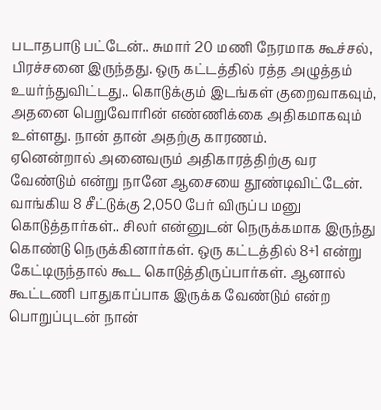படாதபாடு பட்டேன்.. சுமார் 20 மணி நேரமாக கூச்சல், பிரச்சனை இருந்தது. ஒரு கட்டத்தில் ரத்த அழுத்தம் உயர்ந்துவிட்டது.. கொடுக்கும் இடங்கள் குறைவாகவும், அதனை பெறுவோரின் எண்ணிக்கை அதிகமாகவும் உள்ளது. நான் தான் அதற்கு காரணம்.
ஏனென்றால் அனைவரும் அதிகாரத்திற்கு வர வேண்டும் என்று நானே ஆசையை தூண்டிவிட்டேன். வாங்கிய 8 சீட்டுக்கு 2,050 பேர் விருப்ப மனு கொடுத்தார்கள்.. சிலர் என்னுடன் நெருக்கமாக இருந்து கொண்டு நெருக்கினார்கள். ஒரு கட்டத்தில் 8+1 என்று கேட்டிருந்தால் கூட கொடுத்திருப்பார்கள். ஆனால் கூட்டணி பாதுகாப்பாக இருக்க வேண்டும் என்ற பொறுப்புடன் நான்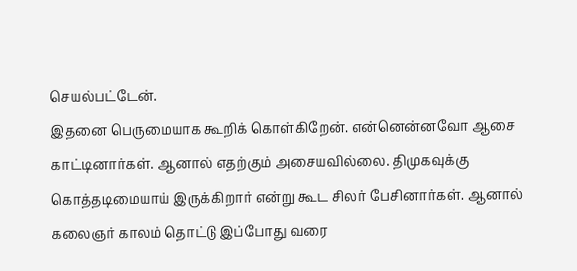செயல்பட்டேன்.
இதனை பெருமையாக கூறிக் கொள்கிறேன். என்னென்னவோ ஆசை காட்டினார்கள். ஆனால் எதற்கும் அசையவில்லை. திமுகவுக்கு கொத்தடிமையாய் இருக்கிறார் என்று கூட சிலர் பேசினார்கள். ஆனால் கலைஞர் காலம் தொட்டு இப்போது வரை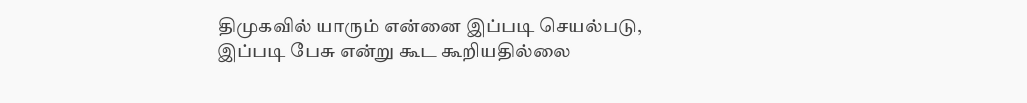திமுகவில் யாரும் என்னை இப்படி செயல்படு, இப்படி பேசு என்று கூட கூறியதில்லை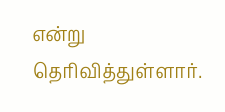என்று தெரிவித்துள்ளார்.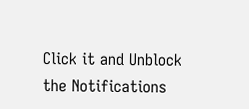Click it and Unblock the Notifications